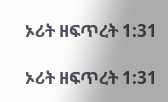ኦሪት ዘፍጥረት 1:31

ኦሪት ዘፍጥረት 1:31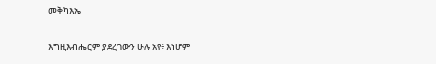መቅካእኤ

እግዚእብሔርም ያደረገውን ሁሉ አየ፥ እነሆም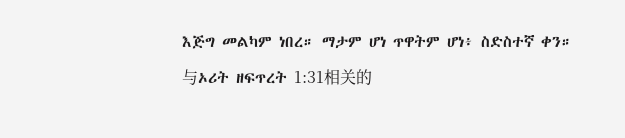እጅግ መልካም ነበረ። ማታም ሆነ ጥዋትም ሆነ፥ ስድስተኛ ቀን።

与ኦሪት ዘፍጥረት 1:31相关的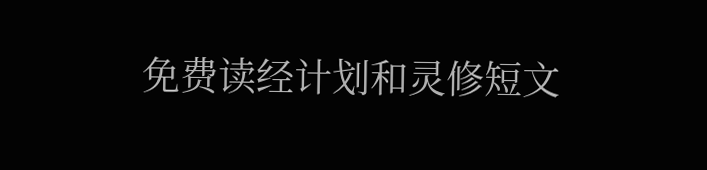免费读经计划和灵修短文